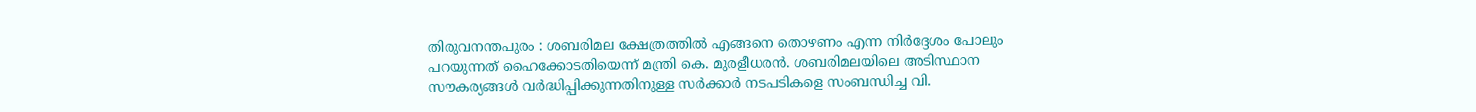തിരുവനന്തപുരം : ശബരിമല ക്ഷേത്രത്തിൽ എങ്ങനെ തൊഴണം എന്ന നിർദ്ദേശം പോലും പറയുന്നത് ഹൈക്കോടതിയെന്ന് മന്ത്രി കെ. മുരളീധരൻ. ശബരിമലയിലെ അടിസ്ഥാന സൗകര്യങ്ങൾ വർദ്ധിപ്പിക്കുന്നതിനുള്ള സർക്കാർ നടപടികളെ സംബന്ധിച്ച വി.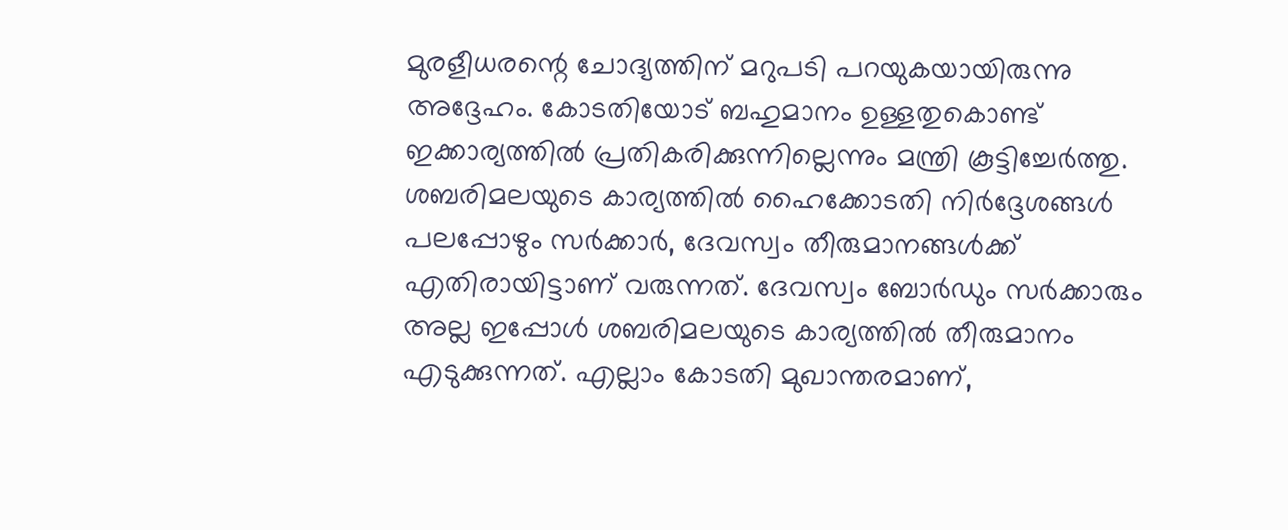മുരളീധരന്റെ ചോദ്യത്തിന് മറുപടി പറയുകയായിരുന്നു അദ്ദേഹം. കോടതിയോട് ബഹുമാനം ഉള്ളതുകൊണ്ട് ഇക്കാര്യത്തിൽ പ്രതികരിക്കുന്നില്ലെന്നും മന്ത്രി കൂട്ടിച്ചേർത്തു.
ശബരിമലയുടെ കാര്യത്തിൽ ഹൈക്കോടതി നിർദ്ദേശങ്ങൾ പലപ്പോഴും സർക്കാർ, ദേവസ്വം തീരുമാനങ്ങൾക്ക് എതിരായിട്ടാണ് വരുന്നത്. ദേവസ്വം ബോർഡും സർക്കാരും അല്ല ഇപ്പോൾ ശബരിമലയുടെ കാര്യത്തിൽ തീരുമാനം എടുക്കുന്നത്. എല്ലാം കോടതി മുഖാന്തരമാണ്,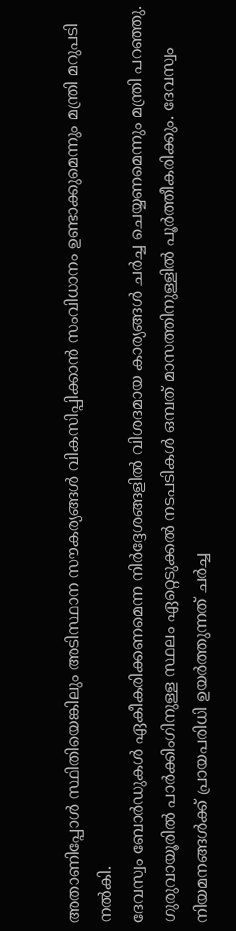അതാണിപ്പോൾ സ്ഥിതിയെങ്കിലും അടിസ്ഥാന സൗകര്യങ്ങൾ വികസിപ്പിക്കാൻ സംവിധാനം ഉണ്ടാക്കുമെന്നും മന്ത്രി മറുപടി നൽകി.
ദേവസ്വം ബോർഡുകൾ ഏകീകരിക്കണമെന്ന നിർദ്ദേശങ്ങളിൽ വിശദമായ കാര്യങ്ങൾ ചർച്ച ചെയ്യണമെന്നും മന്ത്രി പറഞ്ഞു. ഗുരുവായൂരിൽ പാർക്കിംഗിനുള്ള സ്ഥലം ഏറ്റെടുക്കൽ നടപടികൾ ഒമ്പത് മാസത്തിനുള്ളിൽ പൂർത്തീകരിക്കും. ദേവസ്വം നിയമനങ്ങൾക്ക് പ്രായപരിധി ഉയർത്തുന്നത് ചർച്ച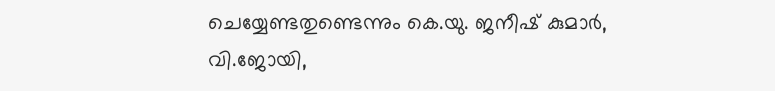ചെയ്യേണ്ടതുണ്ടെന്നും കെ.യു. ജനീഷ് കുമാർ, വി.ജോയി,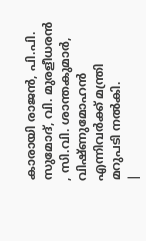കാരായി രാജൻ, പി.പി. സുമോദ്, വി. മുരളീധരൻ , സി.വി. ശാന്തകുമാർ, വിഷ്ണുമോഹൻ എന്നിവർക്ക് മന്ത്രി മറുപടി നൽകി.
|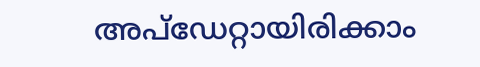അപ്ഡേറ്റായിരിക്കാം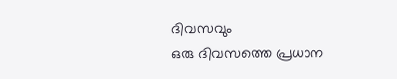ദിവസവും
ഒരു ദിവസത്തെ പ്രധാന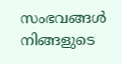സംഭവങ്ങൾ നിങ്ങളുടെ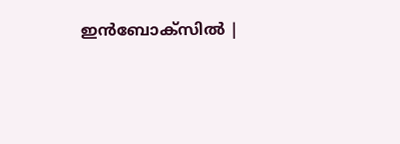ഇൻബോക്സിൽ |